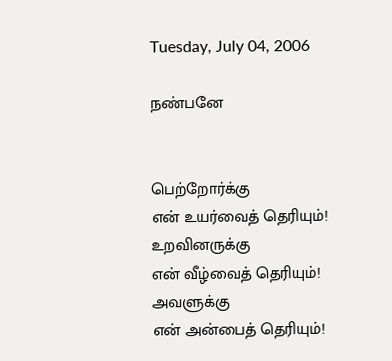Tuesday, July 04, 2006

நண்பனே


பெற்றோர்க்கு
என் உயர்வைத் தெரியும்!
உறவினருக்கு
என் வீழ்வைத் தெரியும்!
அவளுக்கு
என் அன்பைத் தெரியும்!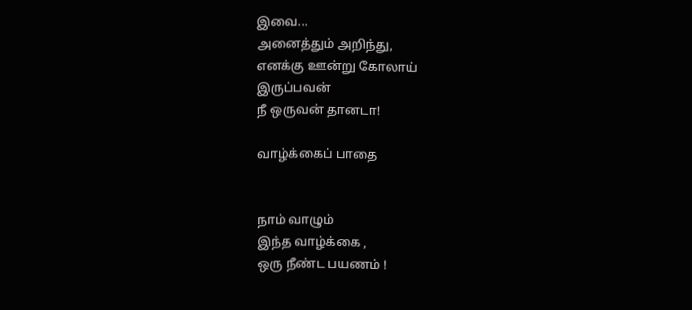இவை...
அனைத்தும் அறிந்து,
எனக்கு ஊன்று கோலாய்
இருப்பவன்
நீ ஒருவன் தானடா!

வாழ்க்கைப் பாதை


நாம் வாழும்
இந்த வாழ்க்கை ,
ஒரு நீண்ட பயணம் !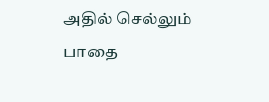அதில் செல்லும்
பாதை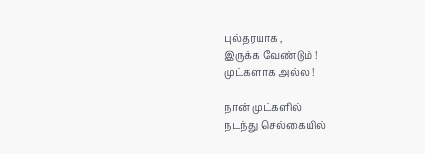புல்தரயாக ,
இருக்க வேண்டும் !
முட்களாக அல்ல !

நான் முட்களில்
நடந்து செல்கையில்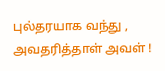புல்தரயாக வந்து ,
அவதரித்தாள் அவள் !